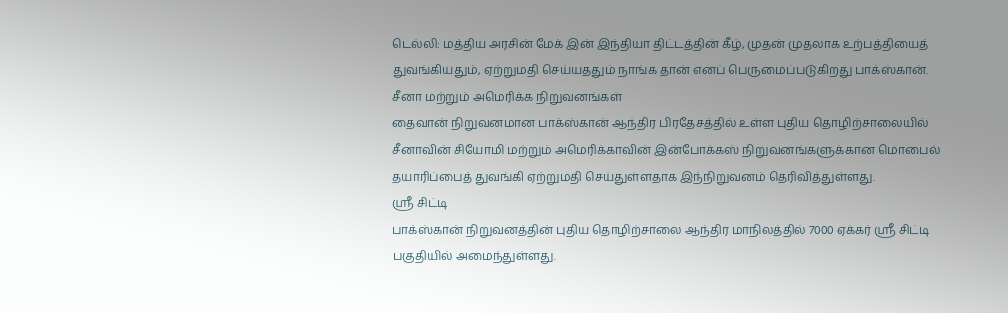டெல்லி: மத்திய அரசின் மேக் இன் இந்தியா திட்டத்தின் கீழ், முதன் முதலாக உற்பத்தியைத் துவங்கியதும், ஏற்றுமதி செய்யததும் நாங்க தான் எனப் பெருமைப்படுகிறது பாக்ஸ்கான்.
சீனா மற்றும் அமெரிக்க நிறுவனங்கள்
தைவான் நிறுவனமான பாக்ஸ்கான் ஆந்திர பிரதேசத்தில் உள்ள புதிய தொழிற்சாலையில் சீனாவின் சியோமி மற்றும் அமெரிக்காவின் இன்போக்கஸ் நிறுவனங்களுக்கான மொபைல் தயாரிப்பைத் துவங்கி ஏற்றுமதி செய்துள்ளதாக இந்நிறுவனம் தெரிவித்துள்ளது.
ஸ்ரீ சிட்டி
பாக்ஸ்கான் நிறுவனத்தின் புதிய தொழிற்சாலை ஆந்திர மாநிலத்தில் 7000 ஏக்கர் ஸ்ரீ சிட்டி பகுதியில் அமைந்துள்ளது.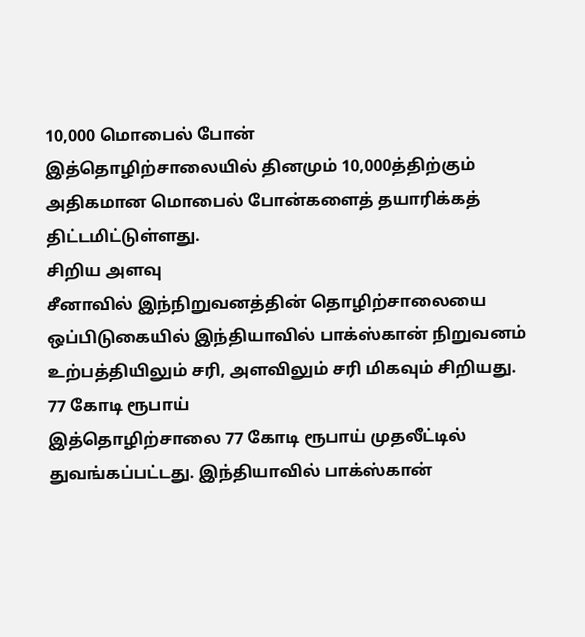10,000 மொபைல் போன்
இத்தொழிற்சாலையில் தினமும் 10,000த்திற்கும் அதிகமான மொபைல் போன்களைத் தயாரிக்கத் திட்டமிட்டுள்ளது.
சிறிய அளவு
சீனாவில் இந்நிறுவனத்தின் தொழிற்சாலையை ஒப்பிடுகையில் இந்தியாவில் பாக்ஸ்கான் நிறுவனம் உற்பத்தியிலும் சரி, அளவிலும் சரி மிகவும் சிறியது.
77 கோடி ரூபாய்
இத்தொழிற்சாலை 77 கோடி ரூபாய் முதலீட்டில் துவங்கப்பட்டது. இந்தியாவில் பாக்ஸ்கான்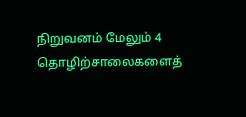நிறுவனம் மேலும் 4 தொழிற்சாலைகளைத்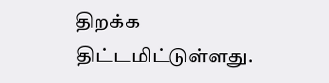திறக்க திட்டமிட்டுள்ளது.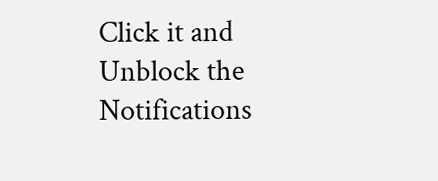Click it and Unblock the Notifications